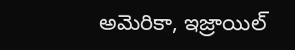అమెరికా, ఇజ్రాయిల్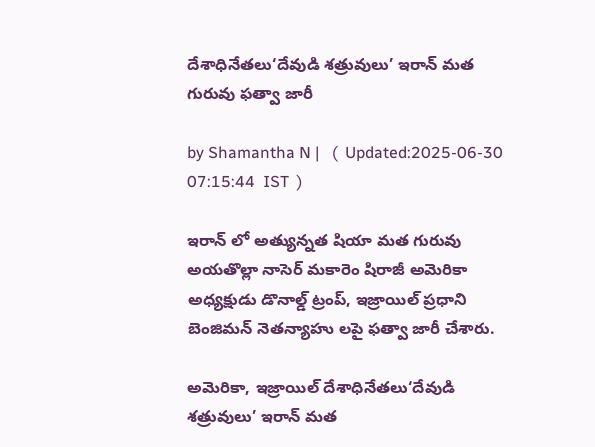దేశాధినేతలు‘దేవుడి శత్రువులు’ ఇరాన్ మత గురువు ఫత్వా జారీ

by Shamantha N |   (  Updated:2025-06-30 07:15:44  IST  )

ఇరాన్ లో అత్యున్నత షియా మత గురువు అయతొల్లా నాసెర్ మకారెం షిరాజీ అమెరికా అధ్యక్షుడు డొనాల్డ్ ట్రంప్, ఇజ్రాయిల్ ప్రధాని బెంజిమన్ నెతన్యాహు లపై ఫత్వా జారీ చేశారు.

అమెరికా, ఇజ్రాయిల్ దేశాధినేతలు‘దేవుడి శత్రువులు’ ఇరాన్ మత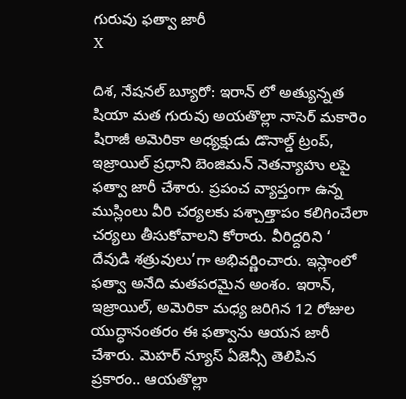గురువు ఫత్వా జారీ
X

దిశ, నేషనల్ బ్యూరో: ఇరాన్ లో అత్యున్నత షియా మత గురువు అయతొల్లా నాసెర్ మకారెం షిరాజీ అమెరికా అధ్యక్షుడు డొనాల్డ్ ట్రంప్, ఇజ్రాయిల్ ప్రధాని బెంజిమన్ నెతన్యాహు లపై ఫత్వా జారీ చేశారు. ప్రపంచ వ్యాప్తంగా ఉన్న ముస్లింలు వీరి చర్యలకు పశ్చాత్తాపం కలిగించేలా చర్యలు తీసుకోవాలని కోరారు. వీరిద్దరిని ‘ దేవుడి శత్రువులు’గా అభివర్ణించారు. ఇస్లాంలో ఫత్వా అనేది మతపరమైన అంశం. ఇరాన్, ఇజ్రాయిల్, అమెరికా మధ్య జరిగిన 12 రోజుల యుద్ధానంతరం ఈ ఫత్వాను ఆయన జారీ చేశారు. మెహర్ న్యూస్ ఏజెన్సీ తెలిపిన ప్రకారం.. ఆయతొల్లా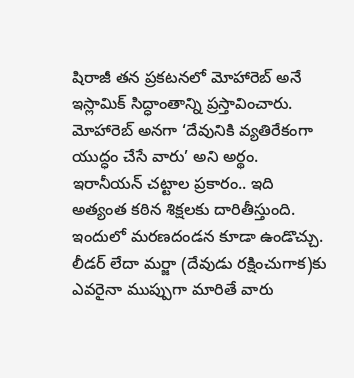షిరాజీ తన ప్రకటనలో మోహారెబ్ అనే ఇస్లామిక్ సిద్ధాంతాన్ని ప్రస్తావించారు. మోహారెబ్ అనగా ‘దేవునికి వ్యతిరేకంగా యుద్ధం చేసే వారు’ అని అర్థం. ఇరానీయన్ చట్టాల ప్రకారం.. ఇది అత్యంత కఠిన శిక్షలకు దారితీస్తుంది. ఇందులో మరణదండన కూడా ఉండొచ్చు. లీడర్ లేదా మర్జా (దేవుడు రక్షించుగాక)కు ఎవరైనా ముప్పుగా మారితే వారు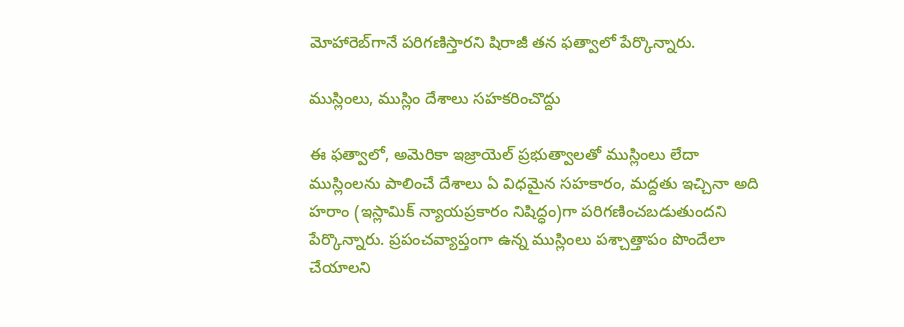మోహారెబ్‌గానే పరిగణిస్తారని షిరాజీ తన ఫత్వాలో పేర్కొన్నారు.

ముస్లింలు, ముస్లిం దేశాలు సహకరించొద్దు

ఈ ఫత్వాలో, అమెరికా ఇజ్రాయెల్ ప్రభుత్వాలతో ముస్లింలు లేదా ముస్లింలను పాలించే దేశాలు ఏ విధమైన సహకారం, మద్దతు ఇచ్చినా అది హరాం (ఇస్లామిక్ న్యాయప్రకారం నిషిద్ధం)గా పరిగణించబడుతుందని పేర్కొన్నారు. ప్రపంచవ్యాప్తంగా ఉన్న ముస్లింలు పశ్చాత్తాపం పొందేలా చేయాలని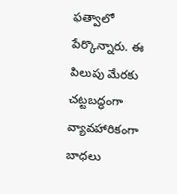ఫత్వాలో పేర్కొన్నారు. ఈ పిలుపు మేరకు చట్టబద్ధంగా వ్యావహారికంగా బాధలు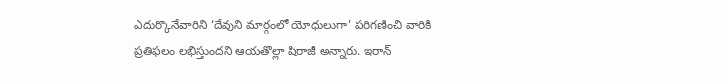ఎదుర్కొనేవారిని ‘దేవుని మార్గంలో యోధులుగా’ పరిగణించి వారికి ప్రతిఫలం లభిస్తుందని ఆయతొల్లా షిరాజీ అన్నారు. ఇరాన్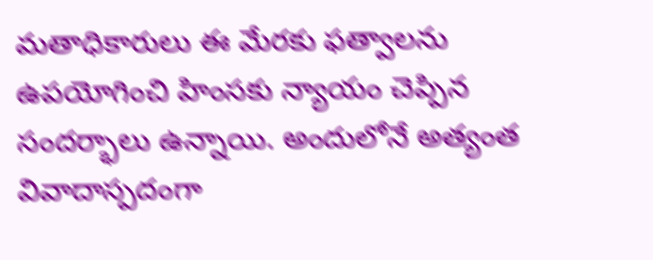మతాధికారులు ఈ మేరకు ఫత్వాలను ఉపయోగించి హింసకు న్యాయం చెప్పిన సందర్భాలు ఉన్నాయి. అందులోనే అత్యంత వివాదాస్పదంగా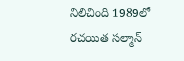నిలిచింది 1989లో రచయిత సల్మాన్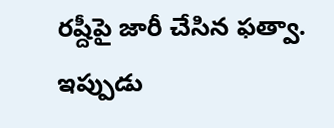రష్దీపై జారీ చేసిన ఫత్వా. ఇప్పుడు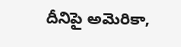దీనిపై అమెరికా,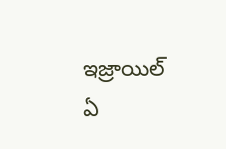ఇజ్రాయిల్ ఏ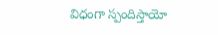విధంగా స్పందిస్తాయో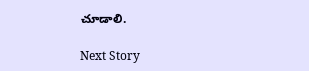చూడాలి.

Next Story